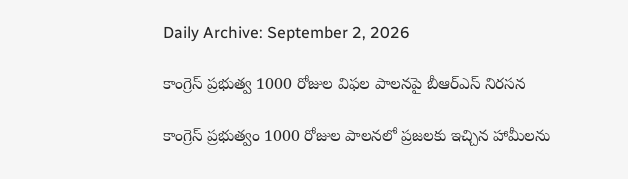Daily Archive: September 2, 2026

కాంగ్రెస్ ప్రభుత్వ 1000 రోజుల విఫల పాలనపై బీఆర్ఎస్ నిరసన

కాంగ్రెస్ ప్రభుత్వం 1000 రోజుల పాలనలో ప్రజలకు ఇచ్చిన హామీలను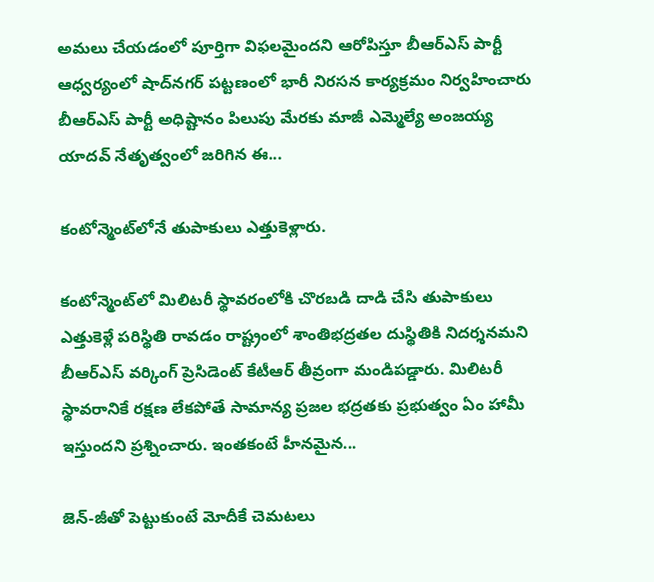అమలు చేయడంలో పూర్తిగా విఫలమైందని ఆరోపిస్తూ బీఆర్ఎస్ పార్టీ ఆధ్వర్యంలో షాద్‌నగర్ పట్టణంలో భారీ నిరసన కార్యక్రమం నిర్వహించారు బీఆర్ఎస్ పార్టీ అధిష్టానం పిలుపు మేరకు మాజీ ఎమ్మెల్యే అంజయ్య యాదవ్ నేతృత్వంలో జరిగిన ఈ...

కంటోన్మెంట్‌లోనే తుపాకులు ఎత్తుకెళ్లారు.

కంటోన్మెంట్‌లో మిలిటరీ స్థావరంలోకి చొరబడి దాడి చేసి తుపాకులు ఎత్తుకెళ్లే పరిస్థితి రావడం రాష్ట్రంలో శాంతిభద్రతల దుస్థితికి నిదర్శనమని బీఆర్‌ఎస్ వర్కింగ్ ప్రెసిడెంట్ కేటీఆర్ తీవ్రంగా మండిపడ్డారు. మిలిటరీ స్థావరానికే రక్షణ లేకపోతే సామాన్య ప్రజల భద్రతకు ప్రభుత్వం ఏం హామీ ఇస్తుందని ప్రశ్నించారు. ఇంతకంటే హీనమైన...

జెన్‌-జీతో పెట్టుకుంటే మోదీకే చెమటలు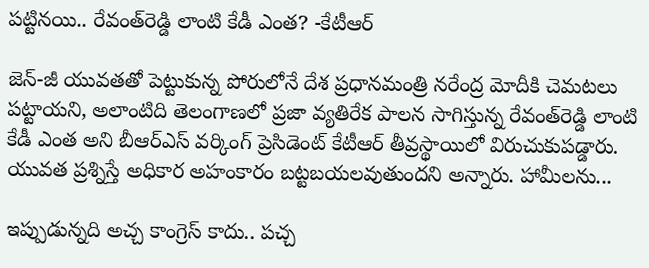పట్టినయి.. రేవంత్‌రెడ్డి లాంటి కేడీ ఎంత? -కేటీఆర్

జెన్‌-జీ యువతతో పెట్టుకున్న పోరులోనే దేశ ప్రధానమంత్రి నరేంద్ర మోదీకి చెమటలు పట్టాయని, అలాంటిది తెలంగాణలో ప్రజా వ్యతిరేక పాలన సాగిస్తున్న రేవంత్‌రెడ్డి లాంటి కేడీ ఎంత అని బీఆర్‌ఎస్ వర్కింగ్ ప్రెసిడెంట్ కేటీఆర్ తీవ్రస్థాయిలో విరుచుకుపడ్డారు. యువత ప్రశ్నిస్తే అధికార అహంకారం బట్టబయలవుతుందని అన్నారు. హామీలను...

ఇప్పుడున్నది అచ్చ కాంగ్రెస్ కాదు.. పచ్చ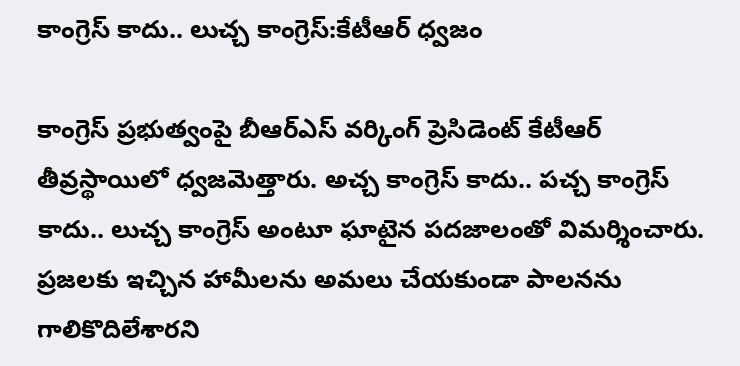కాంగ్రెస్ కాదు.. లుచ్చ కాంగ్రెస్:కేటీఆర్ ధ్వజం

కాంగ్రెస్ ప్రభుత్వంపై బీఆర్‌ఎస్ వర్కింగ్ ప్రెసిడెంట్ కేటీఆర్ తీవ్రస్థాయిలో ధ్వజమెత్తారు. అచ్చ కాంగ్రెస్ కాదు.. పచ్చ కాంగ్రెస్ కాదు.. లుచ్చ కాంగ్రెస్ అంటూ ఘాటైన పదజాలంతో విమర్శించారు. ప్రజలకు ఇచ్చిన హామీలను అమలు చేయకుండా పాలనను గాలికొదిలేశారని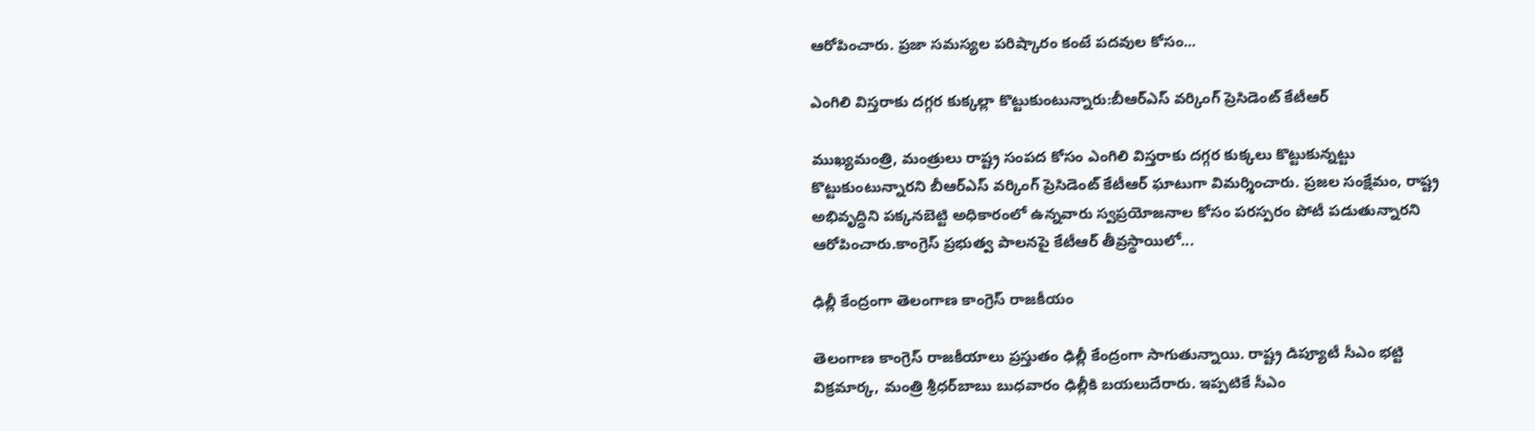ఆరోపించారు. ప్రజా సమస్యల పరిష్కారం కంటే పదవుల కోసం...

ఎంగిలి విస్తరాకు దగ్గర కుక్కల్లా కొట్టుకుంటున్నారు:బీఆర్‌ఎస్‌ వర్కింగ్‌ ప్రెసిడెంట్‌ కేటీఆర్‌

ముఖ్యమంత్రి, మంత్రులు రాష్ట్ర సంపద కోసం ఎంగిలి విస్తరాకు దగ్గర కుక్కలు కొట్టుకున్నట్టు కొట్టుకుంటున్నారని బీఆర్‌ఎస్‌ వర్కింగ్‌ ప్రెసిడెంట్‌ కేటీఆర్‌ ఘాటుగా విమర్శించారు. ప్రజల సంక్షేమం, రాష్ట్ర అభివృద్ధిని పక్కనబెట్టి అధికారంలో ఉన్నవారు స్వప్రయోజనాల కోసం పరస్పరం పోటీ పడుతున్నారని ఆరోపించారు.కాంగ్రెస్‌ ప్రభుత్వ పాలనపై కేటీఆర్‌ తీవ్రస్థాయిలో...

ఢిల్లీ కేంద్రంగా తెలంగాణ కాంగ్రెస్‌ రాజకీయం

తెలంగాణ కాంగ్రెస్‌ రాజకీయాలు ప్రస్తుతం ఢిల్లీ కేంద్రంగా సాగుతున్నాయి. రాష్ట్ర డిప్యూటీ సీఎం భట్టి విక్రమార్క, మంత్రి శ్రీధర్‌బాబు బుధవారం ఢిల్లీకి బయలుదేరారు. ఇప్పటికే సీఎం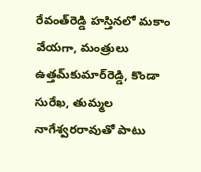రేవంత్‌రెడ్డి హస్తినలో మకాం వేయగా, మంత్రులు ఉత్తమ్‌కుమార్‌రెడ్డి, కొండా సురేఖ, తుమ్మల నాగేశ్వరరావుతో పాటు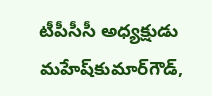టీపీసీసీ అధ్యక్షుడు మహేష్‌కుమార్‌గౌడ్‌,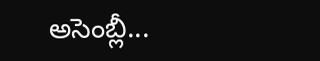అసెంబ్లీ...